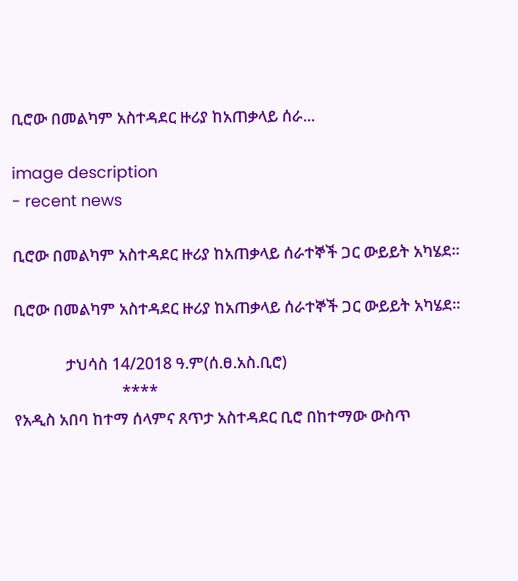ቢሮው በመልካም አስተዳደር ዙሪያ ከአጠቃላይ ሰራ...

image description
- recent news

ቢሮው በመልካም አስተዳደር ዙሪያ ከአጠቃላይ ሰራተኞች ጋር ውይይት አካሄደ።

ቢሮው በመልካም አስተዳደር ዙሪያ ከአጠቃላይ ሰራተኞች ጋር ውይይት አካሄደ።

             ታህሳስ 14/2018 ዓ.ም(ሰ.ፀ.አስ.ቢሮ)
                           ****
የአዲስ አበባ ከተማ ሰላምና ጸጥታ አስተዳደር ቢሮ በከተማው ውስጥ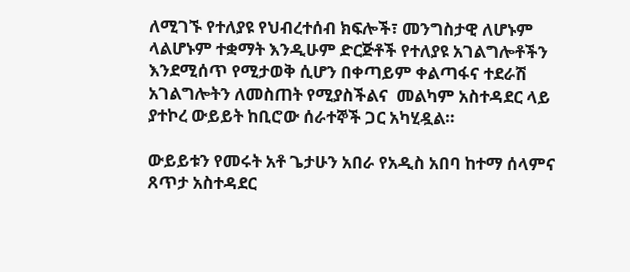ለሚገኙ የተለያዩ የህብረተሰብ ክፍሎች፣ መንግስታዊ ለሆኑም ላልሆኑም ተቋማት እንዲሁም ድርጅቶች የተለያዩ አገልግሎቶችን እንደሚሰጥ የሚታወቅ ሲሆን በቀጣይም ቀልጣፋና ተደራሽ አገልግሎትን ለመስጠት የሚያስችልና  መልካም አስተዳደር ላይ ያተኮረ ውይይት ከቢሮው ሰራተኞች ጋር አካሂዷል።

ውይይቱን የመሩት አቶ ጌታሁን አበራ የአዲስ አበባ ከተማ ሰላምና ጸጥታ አስተዳደር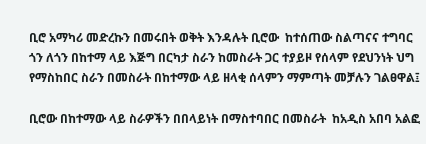ቢሮ አማካሪ መድረኩን በመሩበት ወቅት እንዳሉት ቢሮው  ከተሰጠው ስልጣናና ተግባር ጎን ለጎን በከተማ ላይ እጅግ በርካታ ስራን ከመስራት ጋር ተያይዞ የሰላም የደህንነት ህግ የማስከበር ስራን በመስራት በከተማው ላይ ዘላቂ ሰላምን ማምጣት መቻሉን ገልፀዋል፤

ቢሮው በከተማው ላይ ስራዎችን በበላይነት በማስተባበር በመስራት  ከአዲስ አበባ አልፎ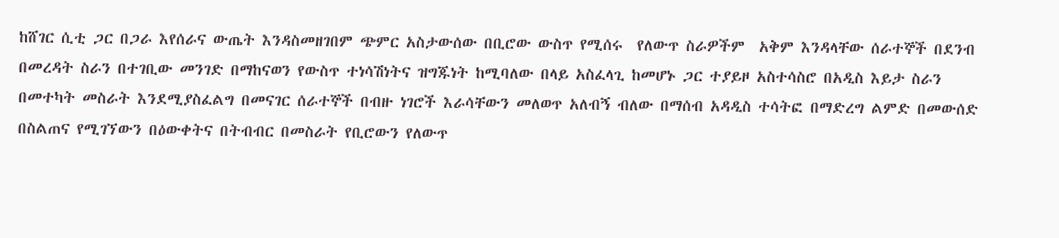ከሸገር ሲቲ ጋር በጋራ እየሰራና ውጤት እንዳስመዘገበም ጭምር አስታውሰው በቢሮው ውስጥ የሚሰሩ  የለውጥ ስራዎችም  አቅም እንዳላቸው ሰራተኞች በደንብ በመረዳት ስራን በተገቢው መንገድ በማከናወን የውስጥ ተነሳሽነትና ዝግጁነት ከሚባለው በላይ አስፈላጊ ከመሆኑ ጋር ተያይዞ አስተሳስሮ በአዲስ እይታ ስራን በመተካት መስራት እንደሚያስፈልግ በመናገር ሰራተኞች በብዙ ነገሮች እራሳቸውን መለወጥ አለብኝ ብለው በማሰብ አዳዲስ ተሳትፎ በማድረግ ልምድ በመውሰድ በስልጠና የሚገኘውን በዕውቀትና በትብብር በመስራት የቢሮውን የለውጥ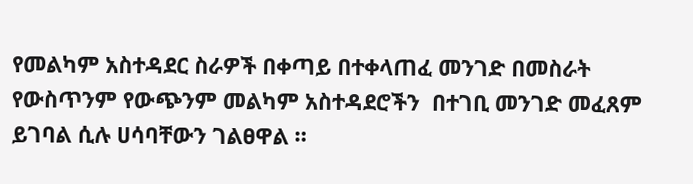የመልካም አስተዳደር ስራዎች በቀጣይ በተቀላጠፈ መንገድ በመስራት የውስጥንም የውጭንም መልካም አስተዳደሮችን  በተገቢ መንገድ መፈጸም ይገባል ሲሉ ሀሳባቸውን ገልፀዋል ።